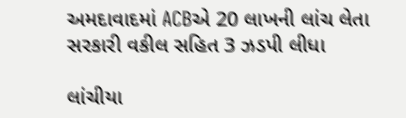અમદાવાદમાં ACBએ 20 લાખની લાંચ લેતા સરકારી વકીલ સહિત 3 ઝડપી લીધા

લાંચીયા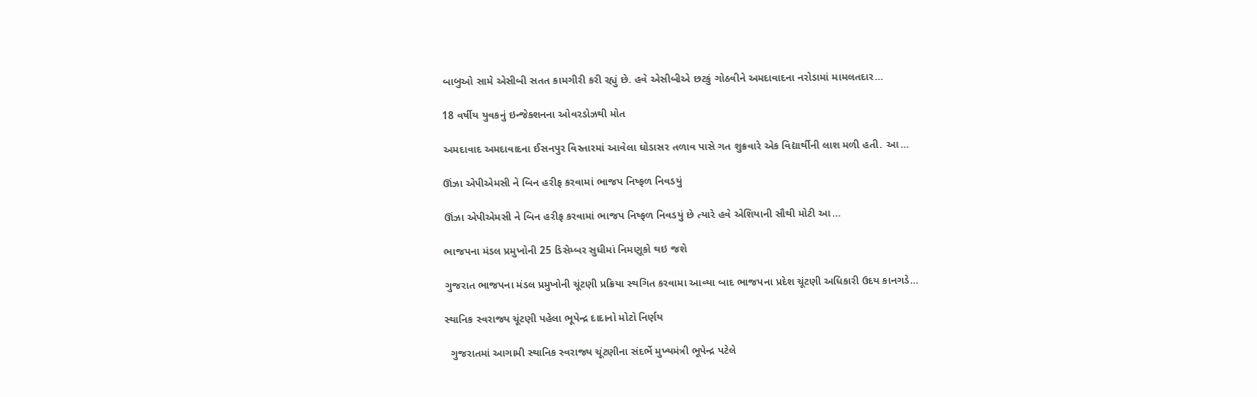બાબુઓ સામે એસીબી સતત કામગીરી કરી રહ્યું છે. હવે એસીબીએ છટકું ગોઠવીને અમદાવાદના નરોડામાં મામલતદાર…

18 વર્ષીય યુવકનું ઇન્જેક્શનના ઓવરડોઝથી મોત

અમદાવાદ અમદાવાદના ઈસનપુર વિસ્તારમાં આવેલા ઘોડાસર તળાવ પાસે ગત શુક્રવારે એક વિદ્યાર્થીની લાશ મળી હતી. આ…

ઊંઝા એપીએમસી ને બિન હરીફ કરવામાં ભાજપ નિષ્ફળ નિવડયું

ઊંઝા એપીએમસી ને બિન હરીફ કરવામાં ભાજપ નિષ્ફળ નિવડયું છે ત્યારે હવે એશિયાની સૌથી મોટી આ…

ભાજપના મંડલ પ્રમુખોની 25 ડિસેમ્બર સુધીમાં નિમણૂકો થઇ જશે

ગુજરાત ભાજપના મંડલ પ્રમુખોની ચૂંટણી પ્રક્રિયા સ્થગિત કરવામા આવ્યા બાદ ભાજપના પ્રદેશ ચૂંટણી અધિકારી ઉદય કાનગડે…

સ્થાનિક સ્વરાજ્ય ચૂંટણી પહેલા ભૂપેન્દ્ર દાદાનો મોટો નિર્ણય

  ગુજરાતમાં આગામી સ્થાનિક સ્વરાજ્ય ચૂંટણીના સંદર્ભે મુખ્યમંત્રી ભૂપેન્દ્ર પટેલે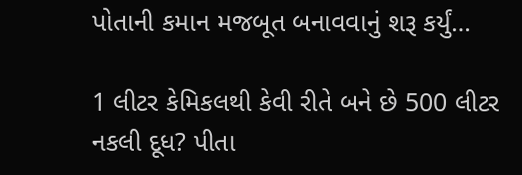પોતાની કમાન મજબૂત બનાવવાનું શરૂ કર્યું…

1 લીટર કેમિકલથી કેવી રીતે બને છે 500 લીટર નકલી દૂધ? પીતા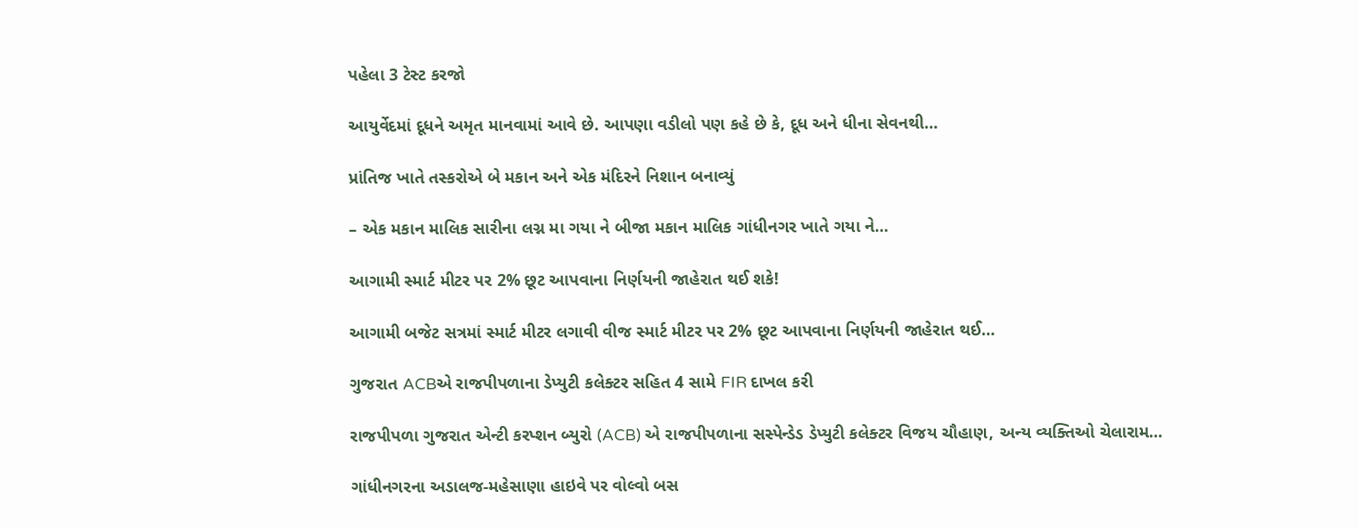પહેલા 3 ટેસ્ટ કરજો

આયુર્વેદમાં દૂધને અમૃત માનવામાં આવે છે. આપણા વડીલો પણ કહે છે કે, દૂધ અને ધીના સેવનથી…

પ્રાંતિજ ખાતે તસ્કરોએ બે મકાન અને એક મંદિરને નિશાન બનાવ્યું

– એક મકાન માલિક સારીના લગ્ન મા ગયા ને બીજા મકાન માલિક ગાંધીનગર ખાતે ગયા ને…

આગામી સ્માર્ટ મીટર પર 2% છૂટ આપવાના નિર્ણયની જાહેરાત થઈ શકે!

આગામી બજેટ સત્રમાં સ્માર્ટ મીટર લગાવી વીજ સ્માર્ટ મીટર પર 2% છૂટ આપવાના નિર્ણયની જાહેરાત થઈ…

ગુજરાત ACBએ રાજપીપળાના ડેપ્યુટી કલેક્ટર સહિત 4 સામે FIR દાખલ કરી

રાજપીપળા ગુજરાત એન્ટી કરપ્શન બ્યુરો (ACB) એ રાજપીપળાના સસ્પેન્ડેડ ડેપ્યુટી કલેક્ટર વિજય ચૌહાણ, અન્ય વ્યક્તિઓ ચેલારામ…

ગાંધીનગરના અડાલજ-મહેસાણા હાઇવે પર વોલ્વો બસ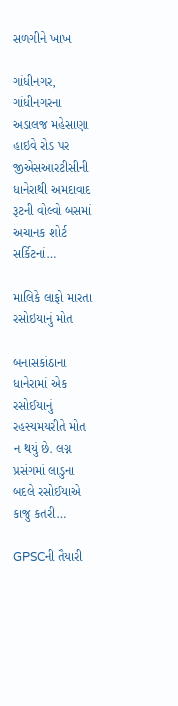સળગીને ખાખ

ગાંધીનગર, ગાંધીનગરના અડાલજ મહેસાણા હાઇવે રોડ પર જીએસઆરટીસીની ધાનેરાથી અમદાવાદ રૂટની વોલ્વો બસમાં અચાનક શોર્ટ સર્કિટનાં…

માલિકે લાફો મારતા રસોઇયાનું મોત

બનાસકાંઠાના ધાનેરામાં એક રસોઈયાનું રહસ્યમયરીતે મોત ન થયું છે. લગ્ન પ્રસંગમાં લાડુના બદલે રસોઈયાએ કાજુ કતરી…

GPSCની તૈયારી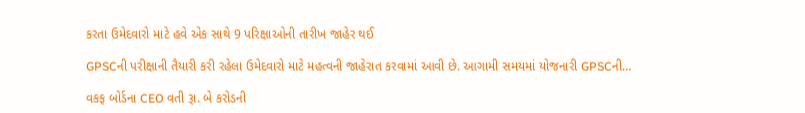કરતા ઉમેદવારો માટે હવે એક સાથે 9 પરિક્ષાઓની તારીખ જાહેર થઈ

GPSCની પરીક્ષાની તૈયારી કરી રહેલા ઉમેદવારો માટે મહત્વની જાહેરાત કરવામાં આવી છે. આગામી સમયમાં યોજનારી GPSCની…

વકફ બોર્ડના CEO વતી રૂા. બે કરોડની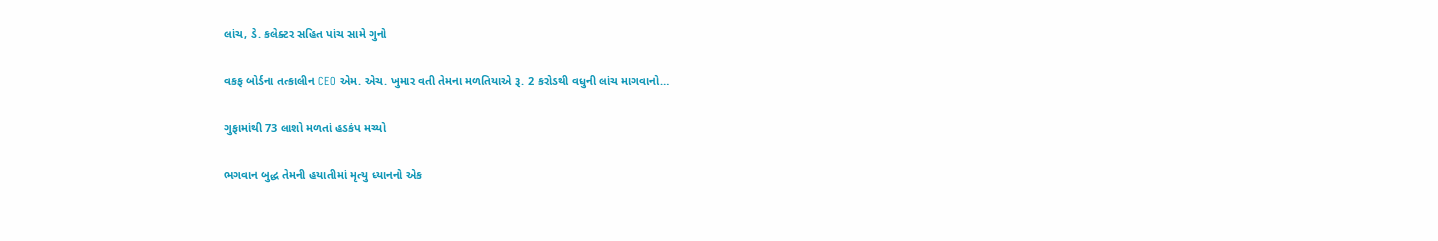લાંચ, ડે. કલેક્ટર સહિત પાંચ સામે ગુનો

વકફ બોર્ડના તત્કાલીન CEO એમ. એચ. ખુમાર વતી તેમના મળતિયાએ રૂ. 2 કરોડથી વધુની લાંચ માગવાનો…

ગુફામાંથી 73 લાશો મળતાં હડકંપ મચ્યો

ભગવાન બુદ્ધ તેમની હયાતીમાં મૃત્યુ ધ્યાનનો એક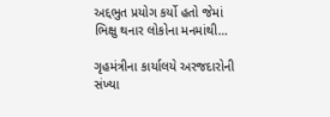અદ્દભુત પ્રયોગ કર્યો હતો જેમાં ભિક્ષુ થનાર લોકોના મનમાંથી…

ગૃહમંત્રીના કાર્યાલયે અરજદારોની સંખ્યા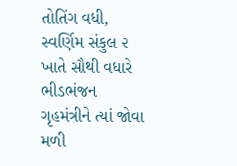તોતિંગ વધી, સ્વર્ણિમ સંકુલ ૨ ખાતે સૌથી વધારે ભીડભંજન ગૃહમંત્રીને ત્યાં જોવા મળી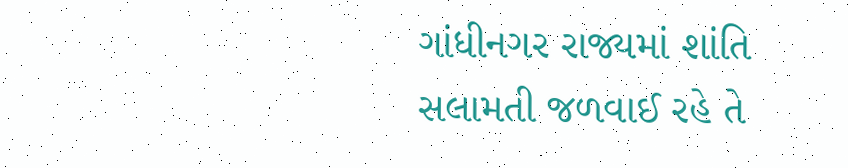ગાંધીનગર રાજ્યમાં શાંતિ સલામતી જળવાઈ રહે તે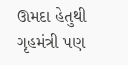ઊમદા હેતુથી ગૃહમંત્રી પણ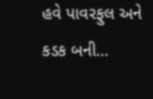હવે પાવરફુલ અને કડક બની…